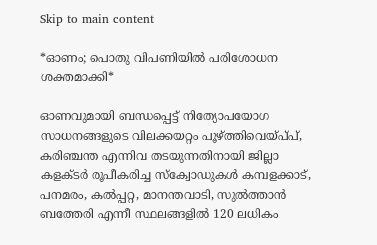Skip to main content

*ഓണം; പൊതു വിപണിയില്‍ പരിശോധന ശക്തമാക്കി*

ഓണവുമായി ബന്ധപ്പെട്ട് നിത്യോപയോഗ സാധനങ്ങളുടെ വിലക്കയറ്റം പൂഴ്ത്തിവെയ്പ്‌പ്, കരിഞ്ചന്ത എന്നിവ തടയുന്നതിനായി ജില്ലാ കളക്‌ടർ രൂപീകരിച്ച സ്ക്വോഡുകള്‍ കമ്പളക്കാട്, പനമരം, കൽപ്പറ്റ, മാനന്തവാടി, സുൽത്താൻ ബത്തേരി എന്നീ സ്ഥലങ്ങളിൽ 120 ലധികം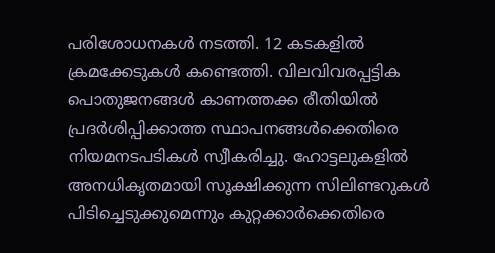പരിശോധനകൾ നടത്തി. 12 കടകളിൽ ക്രമക്കേടുകൾ കണ്ടെത്തി. വിലവിവരപ്പട്ടിക പൊതുജനങ്ങൾ കാണത്തക്ക രീതിയിൽ പ്രദർശിപ്പിക്കാത്ത സ്ഥാപനങ്ങൾക്കെതിരെ നിയമനടപടികൾ സ്വീകരിച്ചു. ഹോട്ടലുകളിൽ അനധികൃതമായി സൂക്ഷിക്കുന്ന സിലിണ്ടറുകൾ പിടിച്ചെടുക്കുമെന്നും കുറ്റക്കാർക്കെതിരെ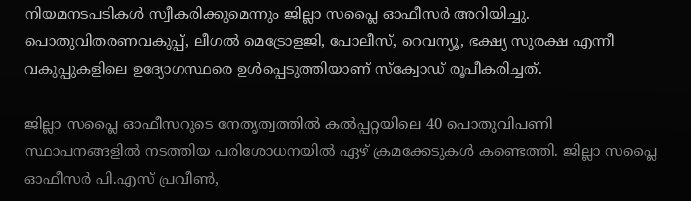നിയമനടപടികൾ സ്വീകരിക്കുമെന്നും ജില്ലാ സപ്ലൈ ഓഫീസർ അറിയിച്ചു. പൊതുവിതരണവകുപ്പ്, ലീഗൽ മെട്രോളജി, പോലീസ്, റെവന്യൂ, ഭക്ഷ്യ സുരക്ഷ എന്നീ വകുപ്പുകളിലെ ഉദ്യോഗസ്ഥരെ ഉൾപ്പെടുത്തിയാണ് സ്ക്വോഡ് രൂപീകരിച്ചത്.

ജില്ലാ സപ്ലൈ ഓഫീസറുടെ നേതൃത്വത്തിൽ കൽപ്പറ്റയിലെ 40 പൊതുവിപണി സ്ഥാപനങ്ങളില്‍ നടത്തിയ പരിശോധനയില്‍ ഏഴ് ക്രമക്കേടുകൾ കണ്ടെത്തി. ജില്ലാ സപ്ലൈ ഓഫീസർ പി.എസ് പ്രവീൺ,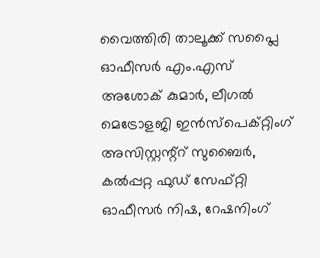വൈത്തിരി താലൂക്ക് സപ്ലൈ ഓഫീസർ എം.എസ് അശോക് കുമാർ, ലീഗൽ മെട്രോളജി ഇൻസ്പെക്റ്റിംഗ് അസിസ്റ്റന്റ്റ് സുബൈർ, കൽപ്പറ്റ ഫുഡ് സേഫ്റ്റി ഓഫീസർ നിഷ, റേഷനിംഗ്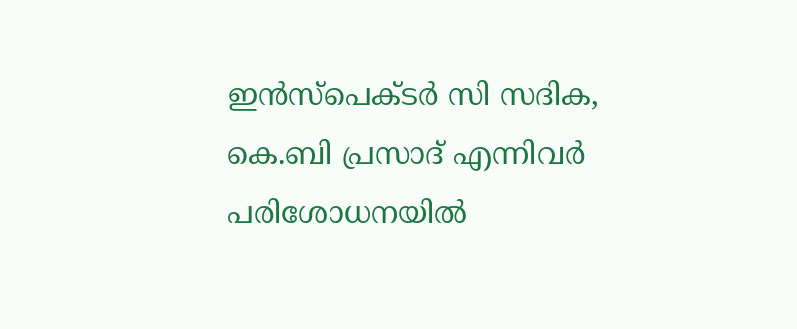ഇൻസ്പെക്‌ടർ സി സദിക, കെ.ബി പ്രസാദ് എന്നിവർ പരിശോധനയിൽ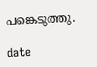പങ്കെടുത്തു.

date